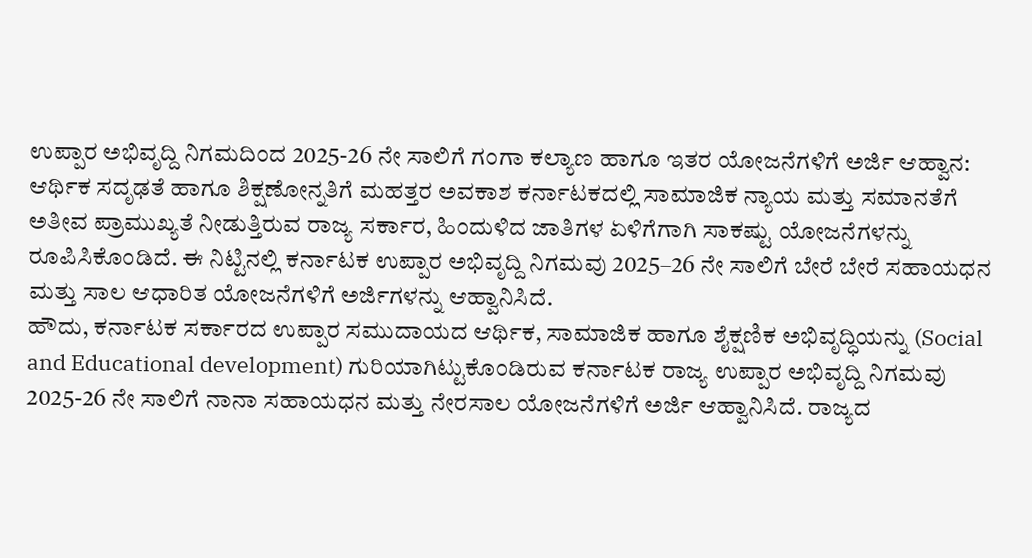ಉಪ್ಪಾರ ಅಭಿವೃದ್ದಿ ನಿಗಮದಿಂದ 2025-26 ನೇ ಸಾಲಿಗೆ ಗಂಗಾ ಕಲ್ಯಾಣ ಹಾಗೂ ಇತರ ಯೋಜನೆಗಳಿಗೆ ಅರ್ಜಿ ಆಹ್ವಾನ: ಆರ್ಥಿಕ ಸದೃಢತೆ ಹಾಗೂ ಶಿಕ್ಷಣೋನ್ನತಿಗೆ ಮಹತ್ತರ ಅವಕಾಶ ಕರ್ನಾಟಕದಲ್ಲಿ ಸಾಮಾಜಿಕ ನ್ಯಾಯ ಮತ್ತು ಸಮಾನತೆಗೆ ಅತೀವ ಪ್ರಾಮುಖ್ಯತೆ ನೀಡುತ್ತಿರುವ ರಾಜ್ಯ ಸರ್ಕಾರ, ಹಿಂದುಳಿದ ಜಾತಿಗಳ ಏಳಿಗೆಗಾಗಿ ಸಾಕಷ್ಟು ಯೋಜನೆಗಳನ್ನು ರೂಪಿಸಿಕೊಂಡಿದೆ. ಈ ನಿಟ್ಟಿನಲ್ಲಿ ಕರ್ನಾಟಕ ಉಪ್ಪಾರ ಅಭಿವೃದ್ದಿ ನಿಗಮವು 2025–26 ನೇ ಸಾಲಿಗೆ ಬೇರೆ ಬೇರೆ ಸಹಾಯಧನ ಮತ್ತು ಸಾಲ ಆಧಾರಿತ ಯೋಜನೆಗಳಿಗೆ ಅರ್ಜಿಗಳನ್ನು ಆಹ್ವಾನಿಸಿದೆ.
ಹೌದು, ಕರ್ನಾಟಕ ಸರ್ಕಾರದ ಉಪ್ಪಾರ ಸಮುದಾಯದ ಆರ್ಥಿಕ, ಸಾಮಾಜಿಕ ಹಾಗೂ ಶೈಕ್ಷಣಿಕ ಅಭಿವೃದ್ಧಿಯನ್ನು (Social and Educational development) ಗುರಿಯಾಗಿಟ್ಟುಕೊಂಡಿರುವ ಕರ್ನಾಟಕ ರಾಜ್ಯ ಉಪ್ಪಾರ ಅಭಿವೃದ್ದಿ ನಿಗಮವು 2025-26 ನೇ ಸಾಲಿಗೆ ನಾನಾ ಸಹಾಯಧನ ಮತ್ತು ನೇರಸಾಲ ಯೋಜನೆಗಳಿಗೆ ಅರ್ಜಿ ಆಹ್ವಾನಿಸಿದೆ. ರಾಜ್ಯದ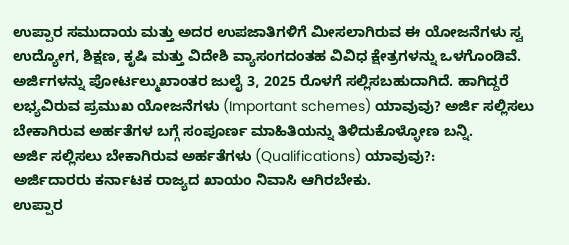ಉಪ್ಪಾರ ಸಮುದಾಯ ಮತ್ತು ಅದರ ಉಪಜಾತಿಗಳಿಗೆ ಮೀಸಲಾಗಿರುವ ಈ ಯೋಜನೆಗಳು ಸ್ವ ಉದ್ಯೋಗ, ಶಿಕ್ಷಣ, ಕೃಷಿ ಮತ್ತು ವಿದೇಶಿ ವ್ಯಾಸಂಗದಂತಹ ವಿವಿಧ ಕ್ಷೇತ್ರಗಳನ್ನು ಒಳಗೊಂಡಿವೆ.
ಅರ್ಜಿಗಳನ್ನು ಪೋರ್ಟಲ್ಮುಖಾಂತರ ಜುಲೈ 3, 2025 ರೊಳಗೆ ಸಲ್ಲಿಸಬಹುದಾಗಿದೆ. ಹಾಗಿದ್ದರೆ ಲಭ್ಯವಿರುವ ಪ್ರಮುಖ ಯೋಜನೆಗಳು (Important schemes) ಯಾವುವು? ಅರ್ಜಿ ಸಲ್ಲಿಸಲು ಬೇಕಾಗಿರುವ ಅರ್ಹತೆಗಳ ಬಗ್ಗೆ ಸಂಪೂರ್ಣ ಮಾಹಿತಿಯನ್ನು ತಿಳಿದುಕೊಳ್ಳೋಣ ಬನ್ನಿ.
ಅರ್ಜಿ ಸಲ್ಲಿಸಲು ಬೇಕಾಗಿರುವ ಅರ್ಹತೆಗಳು (Qualifications) ಯಾವುವು?:
ಅರ್ಜಿದಾರರು ಕರ್ನಾಟಕ ರಾಜ್ಯದ ಖಾಯಂ ನಿವಾಸಿ ಆಗಿರಬೇಕು.
ಉಪ್ಪಾರ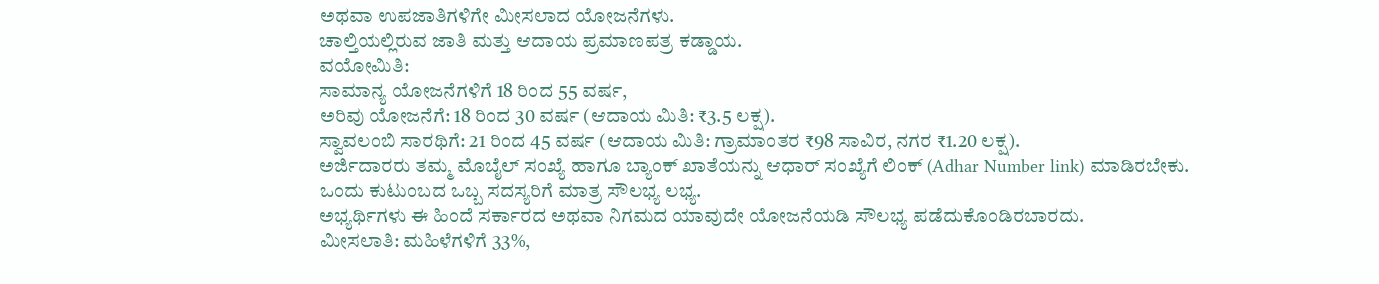ಅಥವಾ ಉಪಜಾತಿಗಳಿಗೇ ಮೀಸಲಾದ ಯೋಜನೆಗಳು.
ಚಾಲ್ತಿಯಲ್ಲಿರುವ ಜಾತಿ ಮತ್ತು ಆದಾಯ ಪ್ರಮಾಣಪತ್ರ ಕಡ್ಡಾಯ.
ವಯೋಮಿತಿ:
ಸಾಮಾನ್ಯ ಯೋಜನೆಗಳಿಗೆ 18 ರಿಂದ 55 ವರ್ಷ,
ಅರಿವು ಯೋಜನೆಗೆ: 18 ರಿಂದ 30 ವರ್ಷ (ಆದಾಯ ಮಿತಿ: ₹3.5 ಲಕ್ಷ).
ಸ್ವಾವಲಂಬಿ ಸಾರಥಿಗೆ: 21 ರಿಂದ 45 ವರ್ಷ (ಆದಾಯ ಮಿತಿ: ಗ್ರಾಮಾಂತರ ₹98 ಸಾವಿರ, ನಗರ ₹1.20 ಲಕ್ಷ).
ಅರ್ಜಿದಾರರು ತಮ್ಮ ಮೊಬೈಲ್ ಸಂಖ್ಯೆ ಹಾಗೂ ಬ್ಯಾಂಕ್ ಖಾತೆಯನ್ನು ಆಧಾರ್ ಸಂಖ್ಯೆಗೆ ಲಿಂಕ್ (Adhar Number link) ಮಾಡಿರಬೇಕು.
ಒಂದು ಕುಟುಂಬದ ಒಬ್ಬ ಸದಸ್ಯರಿಗೆ ಮಾತ್ರ ಸೌಲಭ್ಯ ಲಭ್ಯ.
ಅಭ್ಯರ್ಥಿಗಳು ಈ ಹಿಂದೆ ಸರ್ಕಾರದ ಅಥವಾ ನಿಗಮದ ಯಾವುದೇ ಯೋಜನೆಯಡಿ ಸೌಲಭ್ಯ ಪಡೆದುಕೊಂಡಿರಬಾರದು.
ಮೀಸಲಾತಿ: ಮಹಿಳೆಗಳಿಗೆ 33%,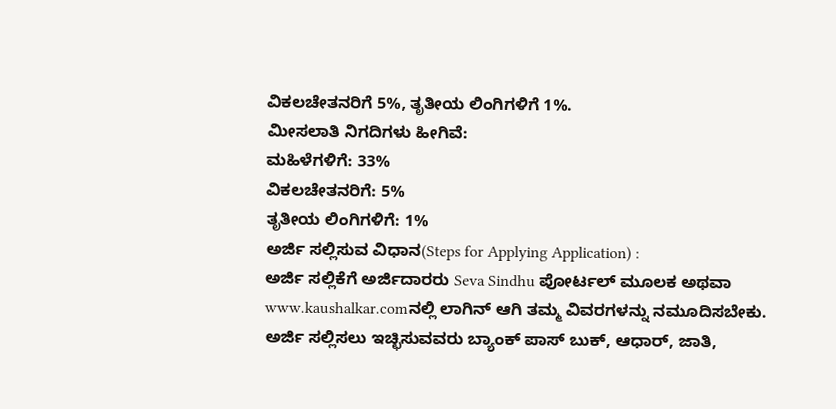ವಿಕಲಚೇತನರಿಗೆ 5%, ತೃತೀಯ ಲಿಂಗಿಗಳಿಗೆ 1%.
ಮೀಸಲಾತಿ ನಿಗದಿಗಳು ಹೀಗಿವೆ:
ಮಹಿಳೆಗಳಿಗೆ: 33%
ವಿಕಲಚೇತನರಿಗೆ: 5%
ತೃತೀಯ ಲಿಂಗಿಗಳಿಗೆ: 1%
ಅರ್ಜಿ ಸಲ್ಲಿಸುವ ವಿಧಾನ(Steps for Applying Application) :
ಅರ್ಜಿ ಸಲ್ಲಿಕೆಗೆ ಅರ್ಜಿದಾರರು Seva Sindhu ಪೋರ್ಟಲ್ ಮೂಲಕ ಅಥವಾ www.kaushalkar.comನಲ್ಲಿ ಲಾಗಿನ್ ಆಗಿ ತಮ್ಮ ವಿವರಗಳನ್ನು ನಮೂದಿಸಬೇಕು. ಅರ್ಜಿ ಸಲ್ಲಿಸಲು ಇಚ್ಛಿಸುವವರು ಬ್ಯಾಂಕ್ ಪಾಸ್ ಬುಕ್, ಆಧಾರ್, ಜಾತಿ,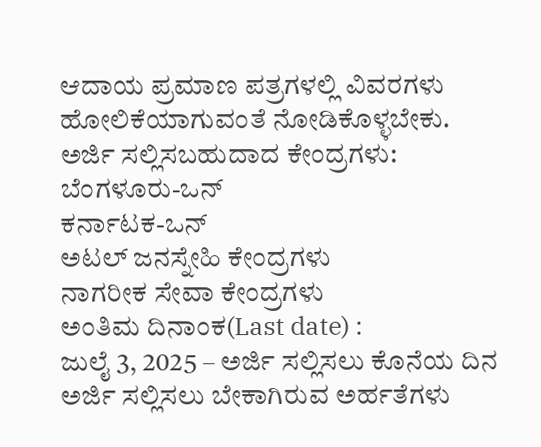ಆದಾಯ ಪ್ರಮಾಣ ಪತ್ರಗಳಲ್ಲಿ ವಿವರಗಳು ಹೋಲಿಕೆಯಾಗುವಂತೆ ನೋಡಿಕೊಳ್ಳಬೇಕು.
ಅರ್ಜಿ ಸಲ್ಲಿಸಬಹುದಾದ ಕೇಂದ್ರಗಳು:
ಬೆಂಗಳೂರು-ಒನ್
ಕರ್ನಾಟಕ-ಒನ್
ಅಟಲ್ ಜನಸ್ನೇಹಿ ಕೇಂದ್ರಗಳು
ನಾಗರೀಕ ಸೇವಾ ಕೇಂದ್ರಗಳು
ಅಂತಿಮ ದಿನಾಂಕ(Last date) :
ಜುಲೈ 3, 2025 – ಅರ್ಜಿ ಸಲ್ಲಿಸಲು ಕೊನೆಯ ದಿನ
ಅರ್ಜಿ ಸಲ್ಲಿಸಲು ಬೇಕಾಗಿರುವ ಅರ್ಹತೆಗಳು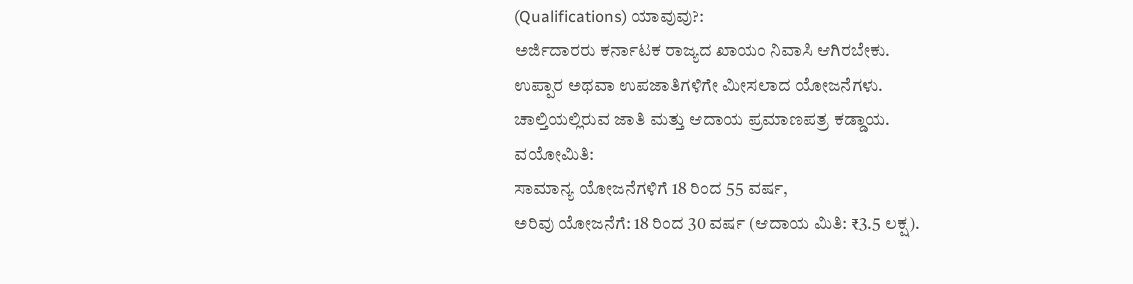(Qualifications) ಯಾವುವು?:
ಅರ್ಜಿದಾರರು ಕರ್ನಾಟಕ ರಾಜ್ಯದ ಖಾಯಂ ನಿವಾಸಿ ಆಗಿರಬೇಕು.
ಉಪ್ಪಾರ ಅಥವಾ ಉಪಜಾತಿಗಳಿಗೇ ಮೀಸಲಾದ ಯೋಜನೆಗಳು.
ಚಾಲ್ತಿಯಲ್ಲಿರುವ ಜಾತಿ ಮತ್ತು ಆದಾಯ ಪ್ರಮಾಣಪತ್ರ ಕಡ್ಡಾಯ.
ವಯೋಮಿತಿ:
ಸಾಮಾನ್ಯ ಯೋಜನೆಗಳಿಗೆ 18 ರಿಂದ 55 ವರ್ಷ,
ಅರಿವು ಯೋಜನೆಗೆ: 18 ರಿಂದ 30 ವರ್ಷ (ಆದಾಯ ಮಿತಿ: ₹3.5 ಲಕ್ಷ).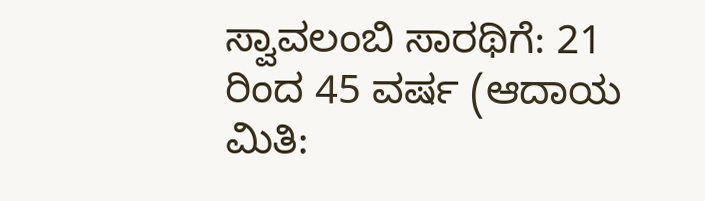ಸ್ವಾವಲಂಬಿ ಸಾರಥಿಗೆ: 21 ರಿಂದ 45 ವರ್ಷ (ಆದಾಯ ಮಿತಿ: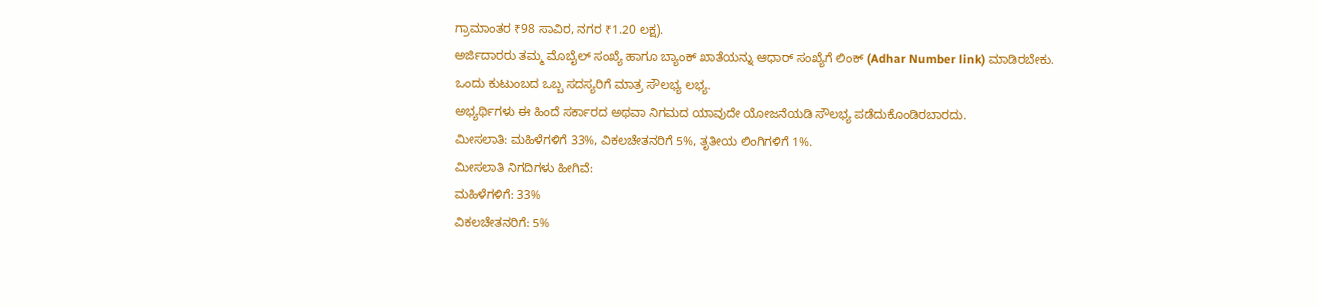ಗ್ರಾಮಾಂತರ ₹98 ಸಾವಿರ, ನಗರ ₹1.20 ಲಕ್ಷ).
ಅರ್ಜಿದಾರರು ತಮ್ಮ ಮೊಬೈಲ್ ಸಂಖ್ಯೆ ಹಾಗೂ ಬ್ಯಾಂಕ್ ಖಾತೆಯನ್ನು ಆಧಾರ್ ಸಂಖ್ಯೆಗೆ ಲಿಂಕ್ (Adhar Number link) ಮಾಡಿರಬೇಕು.
ಒಂದು ಕುಟುಂಬದ ಒಬ್ಬ ಸದಸ್ಯರಿಗೆ ಮಾತ್ರ ಸೌಲಭ್ಯ ಲಭ್ಯ.
ಅಭ್ಯರ್ಥಿಗಳು ಈ ಹಿಂದೆ ಸರ್ಕಾರದ ಅಥವಾ ನಿಗಮದ ಯಾವುದೇ ಯೋಜನೆಯಡಿ ಸೌಲಭ್ಯ ಪಡೆದುಕೊಂಡಿರಬಾರದು.
ಮೀಸಲಾತಿ: ಮಹಿಳೆಗಳಿಗೆ 33%, ವಿಕಲಚೇತನರಿಗೆ 5%, ತೃತೀಯ ಲಿಂಗಿಗಳಿಗೆ 1%.
ಮೀಸಲಾತಿ ನಿಗದಿಗಳು ಹೀಗಿವೆ:
ಮಹಿಳೆಗಳಿಗೆ: 33%
ವಿಕಲಚೇತನರಿಗೆ: 5%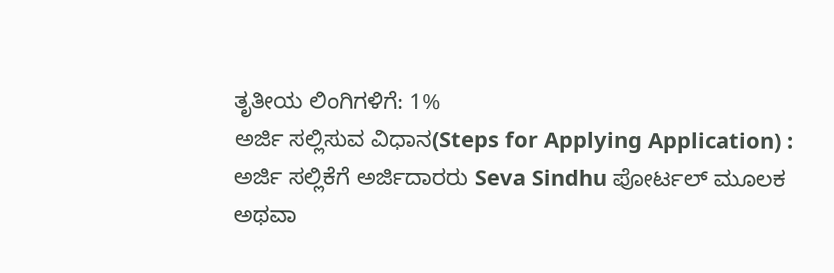ತೃತೀಯ ಲಿಂಗಿಗಳಿಗೆ: 1%
ಅರ್ಜಿ ಸಲ್ಲಿಸುವ ವಿಧಾನ(Steps for Applying Application) :
ಅರ್ಜಿ ಸಲ್ಲಿಕೆಗೆ ಅರ್ಜಿದಾರರು Seva Sindhu ಪೋರ್ಟಲ್ ಮೂಲಕ ಅಥವಾ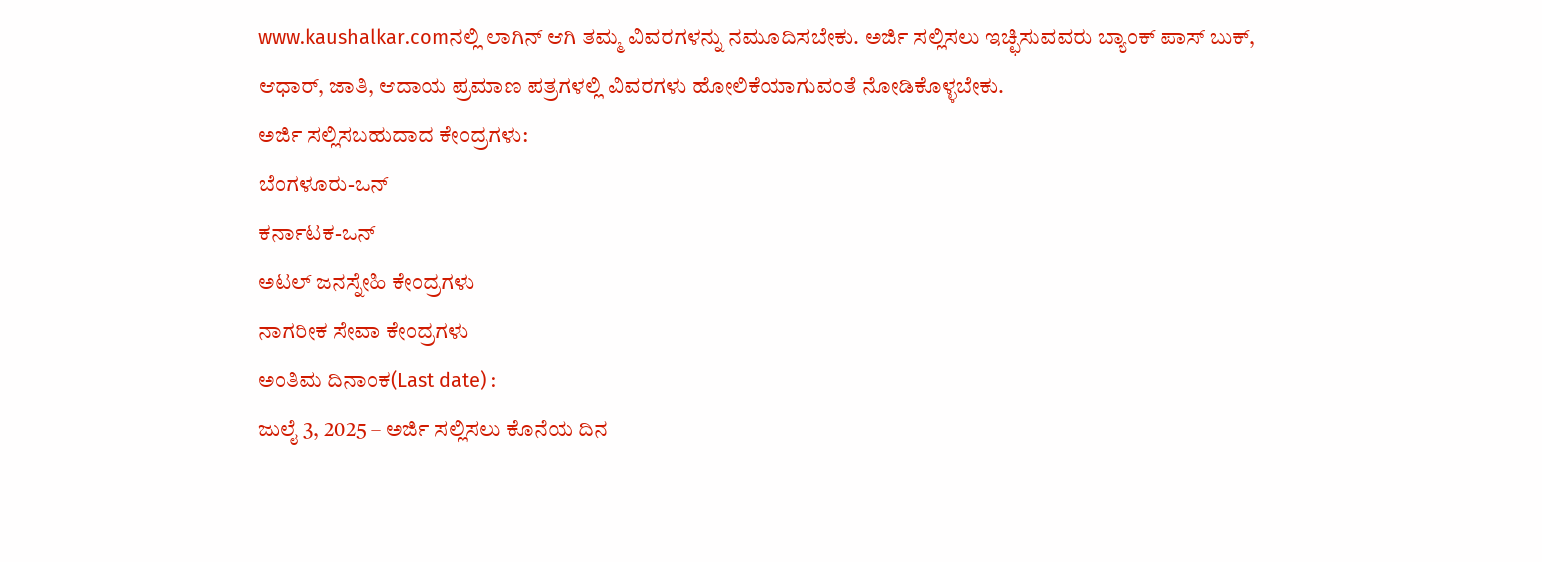www.kaushalkar.comನಲ್ಲಿ ಲಾಗಿನ್ ಆಗಿ ತಮ್ಮ ವಿವರಗಳನ್ನು ನಮೂದಿಸಬೇಕು. ಅರ್ಜಿ ಸಲ್ಲಿಸಲು ಇಚ್ಛಿಸುವವರು ಬ್ಯಾಂಕ್ ಪಾಸ್ ಬುಕ್, ಆಧಾರ್, ಜಾತಿ, ಆದಾಯ ಪ್ರಮಾಣ ಪತ್ರಗಳಲ್ಲಿ ವಿವರಗಳು ಹೋಲಿಕೆಯಾಗುವಂತೆ ನೋಡಿಕೊಳ್ಳಬೇಕು.
ಅರ್ಜಿ ಸಲ್ಲಿಸಬಹುದಾದ ಕೇಂದ್ರಗಳು:
ಬೆಂಗಳೂರು-ಒನ್
ಕರ್ನಾಟಕ-ಒನ್
ಅಟಲ್ ಜನಸ್ನೇಹಿ ಕೇಂದ್ರಗಳು
ನಾಗರೀಕ ಸೇವಾ ಕೇಂದ್ರಗಳು
ಅಂತಿಮ ದಿನಾಂಕ(Last date) :
ಜುಲೈ 3, 2025 – ಅರ್ಜಿ ಸಲ್ಲಿಸಲು ಕೊನೆಯ ದಿನ